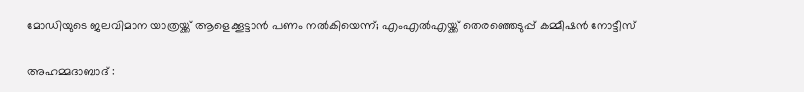മോഡിയുടെ ജലവിമാന യാത്രയ്ക്ക് ആളെക്കൂട്ടാന്‍ പണം നല്‍കിയെന്ന്; എംഎല്‍എയ്ക്ക് തെരഞ്ഞെടുപ്പ് കമ്മീഷന്‍ നോട്ടീസ്

അഹമ്മദാബാദ് :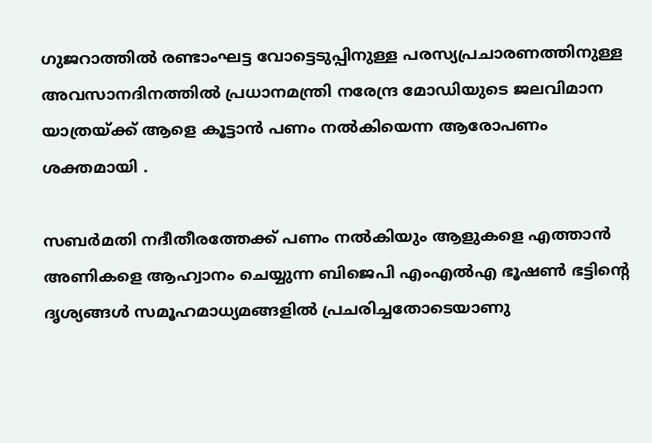ഗുജറാത്തില്‍ രണ്ടാംഘട്ട വോട്ടെടുപ്പിനുള്ള പരസ്യപ്രചാരണത്തിനുള്ള അവസാനദിനത്തില്‍ പ്രധാനമന്ത്രി നരേന്ദ്ര മോഡിയുടെ ജലവിമാന യാത്രയ്ക്ക് ആളെ കൂട്ടാന്‍ പണം നല്‍കിയെന്ന ആരോപണം ശക്തമായി .

സബര്‍മതി നദീതീരത്തേക്ക് പണം നല്‍കിയും ആളുകളെ എത്താന്‍ അണികളെ ആഹ്വാനം ചെയ്യുന്ന ബിജെപി എംഎല്‍എ ഭൂഷണ്‍ ഭട്ടിന്റെ ദൃശ്യങ്ങള്‍ സമൂഹമാധ്യമങ്ങളില്‍ പ്രചരിച്ചതോടെയാണു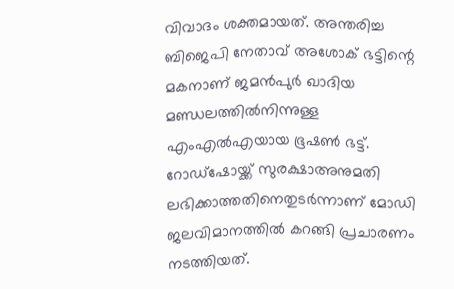വിവാദം ശക്തമായത്. അന്തരിച്ച ബിജെപി നേതാവ് അശോക് ഭട്ടിന്റെ മകനാണ് ജമന്‍പുര്‍ ഖാദിയ മണ്ഡലത്തില്‍നിന്നുള്ള എംഎല്‍എയായ ഭൂഷണ്‍ ഭട്ട്. റോഡ്‌ഷോയ്ക്ക് സുരക്ഷാഅനുമതി ലഭിക്കാത്തതിനെതുടര്‍ന്നാണ് മോഡി ജലവിമാനത്തില്‍ കറങ്ങി പ്രചാരണം നടത്തിയത്.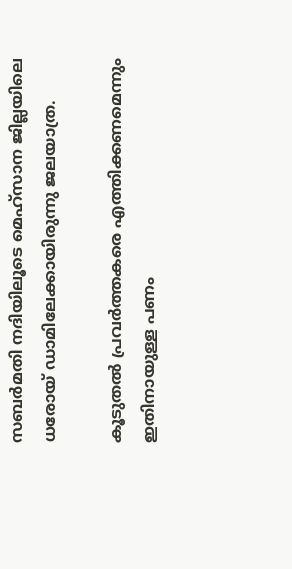സബര്‍മതി നദിയിലൂടെ മെഹ്‌സാന ജില്ലയിലെ ധരോയ് ഡാമിലേക്കായിരുന്നു ജലയാത്ര.

കൂടുതല്‍ പ്രവര്‍ത്തകരെ എത്തിക്കണമെന്നും ഇതിനായുള്ള പണം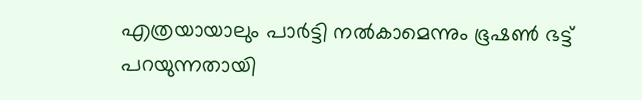എത്രയായാലും പാര്‍ട്ടി നല്‍കാമെന്നും ഭൂഷണ്‍ ഭട്ട് പറയുന്നതായി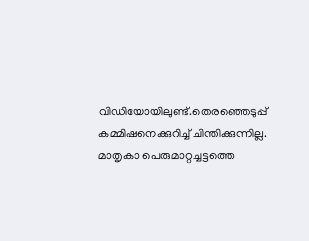വിഡിയോയിലുണ്ട്.തെരഞ്ഞെടുപ്പ് കമ്മിഷനെക്കുറിച്ച് ചിന്തിക്കുന്നില്ല. മാതൃകാ പെരുമാറ്റച്ചട്ടത്തെ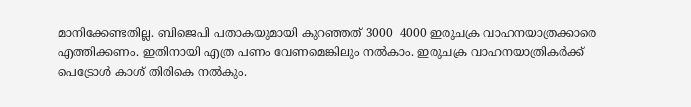മാനിക്കേണ്ടതില്ല. ബിജെപി പതാകയുമായി കുറഞ്ഞത് 3000  4000 ഇരുചക്ര വാഹനയാത്രക്കാരെ എത്തിക്കണം. ഇതിനായി എത്ര പണം വേണമെങ്കിലും നല്‍കാം. ഇരുചക്ര വാഹനയാത്രികര്‍ക്ക് പെട്രോള്‍ കാശ് തിരികെ നല്‍കും.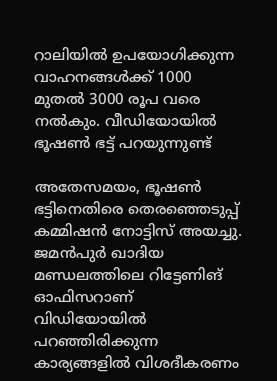റാലിയില്‍ ഉപയോഗിക്കുന്ന വാഹനങ്ങള്‍ക്ക് 1000 മുതല്‍ 3000 രൂപ വരെ നല്‍കും. വീഡിയോയില്‍ ഭൂഷണ്‍ ഭട്ട് പറയുന്നുണ്ട്

അതേസമയം, ഭൂഷണ്‍ ഭട്ടിനെതിരെ തെരഞ്ഞെടുപ്പ് കമ്മിഷന്‍ നോട്ടിസ് അയച്ചു. ജമന്‍പുര്‍ ഖാദിയ മണ്ഡലത്തിലെ റിട്ടേണിങ് ഓഫിസറാണ് വിഡിയോയില്‍ പറഞ്ഞിരിക്കുന്ന കാര്യങ്ങളില്‍ വിശദീകരണം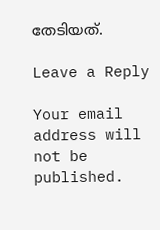തേടിയത്.

Leave a Reply

Your email address will not be published.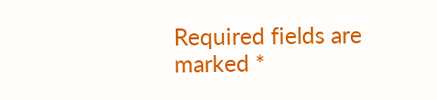Required fields are marked *